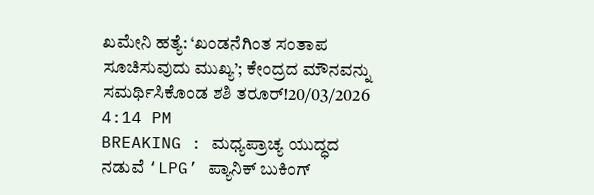ಖಮೇನಿ ಹತ್ಯೆ: ‘ಖಂಡನೆಗಿಂತ ಸಂತಾಪ ಸೂಚಿಸುವುದು ಮುಖ್ಯ’; ಕೇಂದ್ರದ ಮೌನವನ್ನು ಸಮರ್ಥಿಸಿಕೊಂಡ ಶಶಿ ತರೂರ್!20/03/2026 4:14 PM
BREAKING : ಮಧ್ಯಪ್ರಾಚ್ಯ ಯುದ್ಧದ ನಡುವೆ ‘LPG’ ಪ್ಯಾನಿಕ್ ಬುಕಿಂಗ್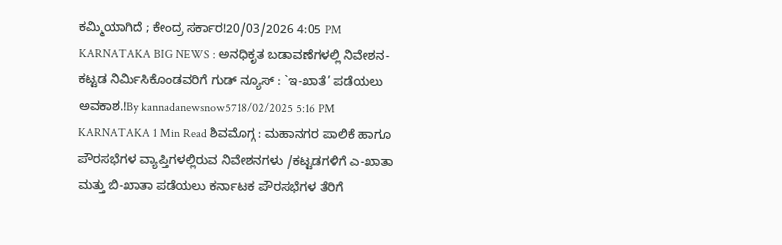ಕಮ್ಮಿಯಾಗಿದೆ ; ಕೇಂದ್ರ ಸರ್ಕಾರ!20/03/2026 4:05 PM
KARNATAKA BIG NEWS : ಅನಧಿಕೃತ ಬಡಾವಣೆಗಳಲ್ಲಿ ನಿವೇಶನ-ಕಟ್ಟಡ ನಿರ್ಮಿಸಿಕೊಂಡವರಿಗೆ ಗುಡ್ ನ್ಯೂಸ್ : `ಇ-ಖಾತೆ’ ಪಡೆಯಲು ಅವಕಾಶ.!By kannadanewsnow5718/02/2025 5:16 PM KARNATAKA 1 Min Read ಶಿವಮೊಗ್ಗ : ಮಹಾನಗರ ಪಾಲಿಕೆ ಹಾಗೂ ಪೌರಸಭೆಗಳ ವ್ಯಾಪ್ತಿಗಳಲ್ಲಿರುವ ನಿವೇಶನಗಳು /ಕಟ್ಟಡಗಳಿಗೆ ಎ-ಖಾತಾ ಮತ್ತು ಬಿ-ಖಾತಾ ಪಡೆಯಲು ಕರ್ನಾಟಕ ಪೌರಸಭೆಗಳ ತೆರಿಗೆ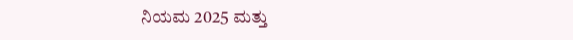ನಿಯಮ 2025 ಮತ್ತು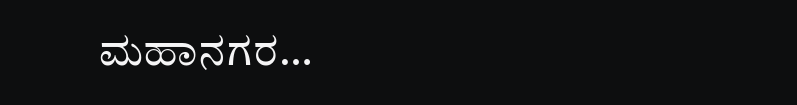ಮಹಾನಗರ…